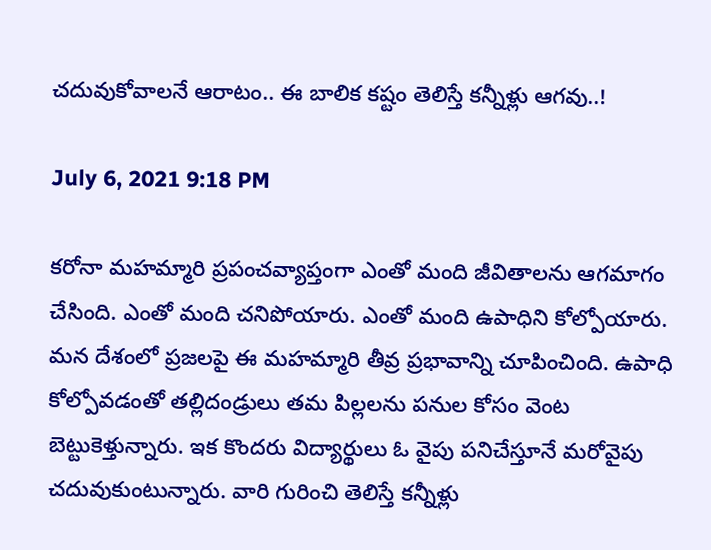చదువుకోవాలనే ఆరాటం.. ఈ బాలిక కష్టం తెలిస్తే కన్నీళ్లు ఆగవు..!

July 6, 2021 9:18 PM

కరోనా మహమ్మారి ప్రపంచవ్యాప్తంగా ఎంతో మంది జీవితాలను ఆగమాగం చేసింది. ఎంతో మంది చనిపోయారు. ఎంతో మంది ఉపాధిని కోల్పోయారు. మన దేశంలో ప్రజలపై ఈ మహమ్మారి తీవ్ర ప్రభావాన్ని చూపించింది. ఉపాధి కోల్పోవడంతో తల్లిదండ్రులు తమ పిల్లలను పనుల కోసం వెంట బెట్టుకెళ్తున్నారు. ఇక కొందరు విద్యార్థులు ఓ వైపు పనిచేస్తూనే మరోవైపు చదువుకుంటున్నారు. వారి గురించి తెలిస్తే కన్నీళ్లు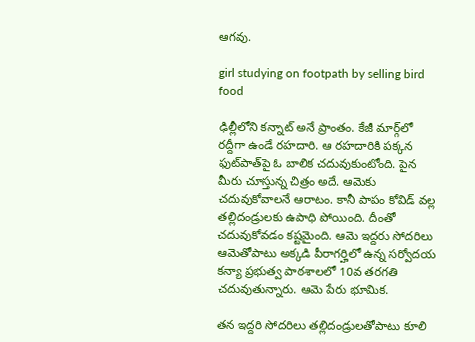ఆగవు.

girl studying on footpath by selling bird food

ఢిల్లీలోని కన్నాట్‌ అనే ప్రాంతం. కేజీ మార్గ్‌లో రద్దీగా ఉండే రహదారి. ఆ రహదారికి పక్కన ఫుట్‌పాత్‌పై ఓ బాలిక చదువుకుంటోంది. పైన మీరు చూస్తున్న చిత్రం అదే. ఆమెకు చదువుకోవాలనే ఆరాటం. కానీ పాపం కోవిడ్‌ వల్ల తల్లిదండ్రులకు ఉపాధి పోయింది. దీంతో చదువుకోవడం కష్టమైంది. ఆమె ఇద్దరు సోదరిలు ఆమెతోపాటు అక్కడి పీరాగర్హిలో ఉన్న సర్వోదయ కన్యా ప్రభుత్వ పాఠశాలలో 10వ తరగతి చదువుతున్నారు. ఆమె పేరు భూమిక.

తన ఇద్దరి సోదరిలు తల్లిదండ్రులతోపాటు కూలి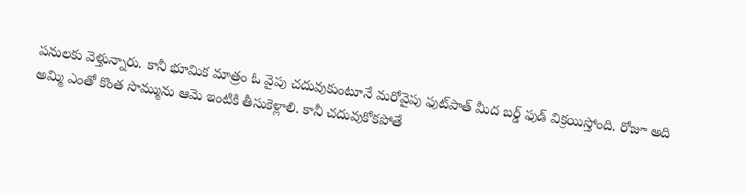పనులకు వెళ్తున్నారు. కానీ భూమిక మాత్రం ఓ వైపు చదువుకుంటూనే మరోవైపు ఫుట్‌పాత్‌ మీద బర్డ్‌ ఫుడ్‌ విక్రయిస్తోంది. రోజూ అది అమ్మి ఎంతో కొంత సొమ్మును ఆమె ఇంటికి తీసుకెళ్లాలి. కానీ చదువుకోకపోతే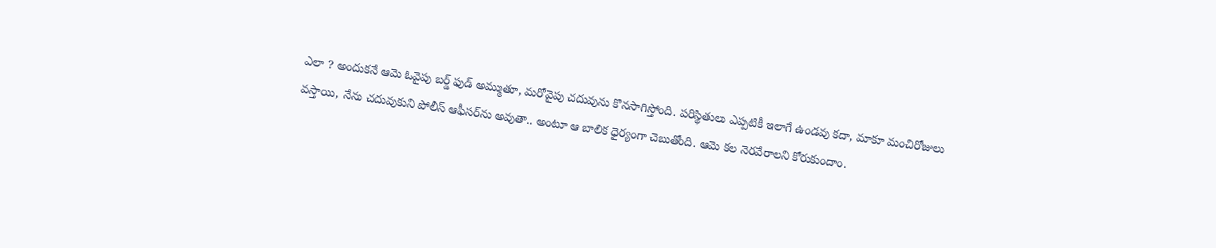ఎలా ? అందుకనే ఆమె ఓవైపు బర్డ్‌ ఫుడ్‌ అమ్ముతూ, మరోవైపు చదువును కొనసాగిస్తోంది. పరిస్థితులు ఎప్పటికీ ఇలాగే ఉండవు కదా, మాకూ మంచిరోజులు వస్తాయి, నేను చదువుకుని పోలీస్‌ ఆఫీసర్‌ను అవుతా.. అంటూ ఆ బాలిక ధైర్యంగా చెబుతోంది. ఆమె కల నెరవేరాలని కోరుకుందాం.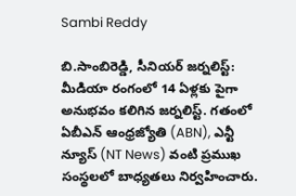Sambi Reddy

బి.సాంబిరెడ్డి, సీనియర్ జర్నలిస్ట్: మీడియా రంగంలో 14 ఏళ్లకు పైగా అనుభవం కలిగిన జర్నలిస్ట్. గతంలో ఏబీఎన్ ఆంధ్ర‌జ్యోతి (ABN), ఎన్టీ న్యూస్ (NT News) వంటి ప్రముఖ సంస్థలలో బాధ్యతలు నిర్వహించారు.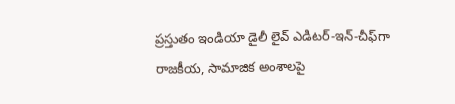ప్రస్తుతం ఇండియా డైలీ లైవ్ ఎడిటర్-ఇన్-చీఫ్‌గా రాజకీయ, సామాజిక అంశాలపై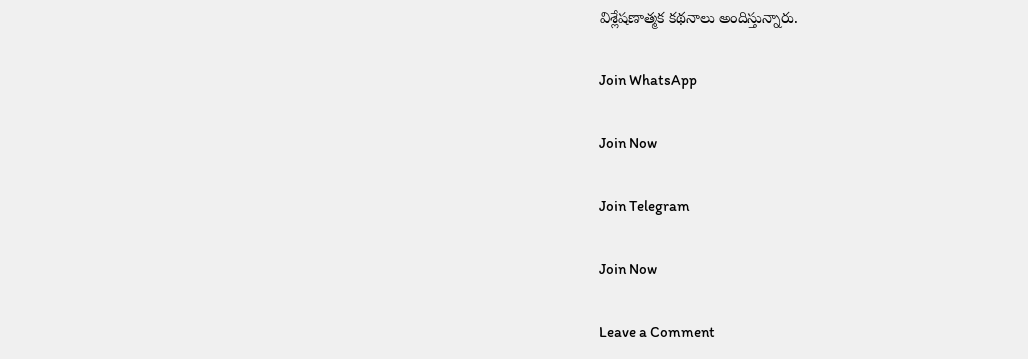విశ్లేషణాత్మక కథనాలు అందిస్తున్నారు.

Join WhatsApp

Join Now

Join Telegram

Join Now

Leave a Comment